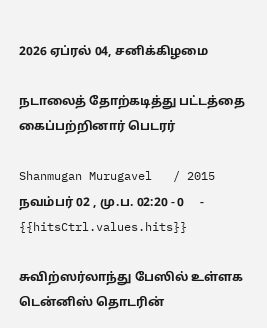2026 ஏப்ரல் 04, சனிக்கிழமை

நடாலைத் தோற்கடித்து பட்டத்தை கைப்பற்றினார் பெடரர்

Shanmugan Murugavel   / 2015 நவம்பர் 02 , மு.ப. 02:20 - 0     - {{hitsCtrl.values.hits}}

சுவிற்ஸர்லாந்து பேஸில் உள்ளக டென்னிஸ் தொடரின்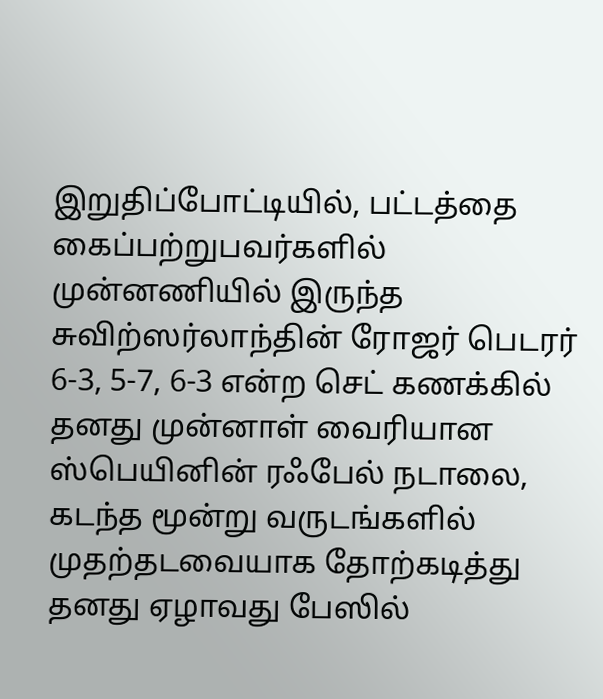இறுதிப்போட்டியில், பட்டத்தை கைப்பற்றுபவர்களில் முன்னணியில் இருந்த சுவிற்ஸர்லாந்தின் ரோஜர் பெடரர் 6-3, 5-7, 6-3 என்ற செட் கணக்கில் தனது முன்னாள் வைரியான ஸ்பெயினின் ரஃபேல் நடாலை, கடந்த மூன்று வருடங்களில் முதற்தடவையாக தோற்கடித்து தனது ஏழாவது பேஸில்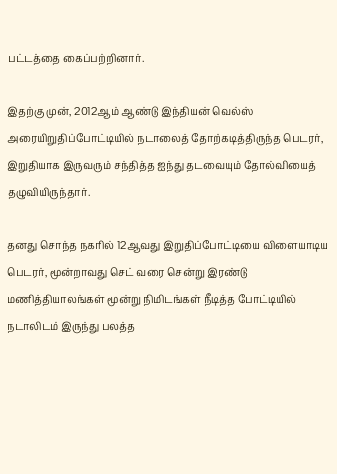பட்டத்தை கைப்பற்றினார்.

இதற்கு முன், 2012ஆம் ஆண்டு இந்தியன் வெல்ஸ் அரையிறுதிப்போட்டியில் நடாலைத் தோற்கடித்திருந்த பெடரர், இறுதியாக இருவரும் சந்தித்த ஐந்து தடவையும் தோல்வியைத் தழுவியிருந்தார்.

தனது சொந்த நகரில் 12ஆவது இறுதிப்போட்டியை விளையாடிய பெடரர், மூன்றாவது செட் வரை சென்று இரண்டு மணித்தியாலங்கள் மூன்று நிமிடங்கள் நீடித்த போட்டியில் நடாலிடம் இருந்து பலத்த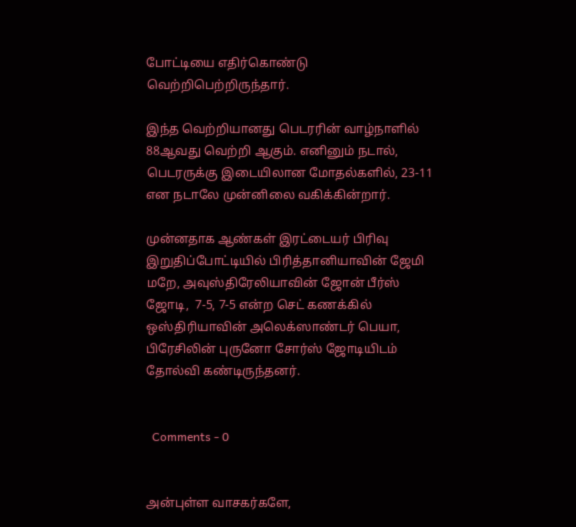போட்டியை எதிர்கொண்டு வெற்றிபெற்றிருந்தார்.

இந்த வெற்றியானது பெடரரின் வாழ்நாளில் 88ஆவது வெற்றி ஆகும். எனினும் நடால், பெடரருக்கு இடையிலான மோதல்களில், 23-11 என நடாலே முன்னிலை வகிக்கின்றார்.

முன்னதாக ஆண்கள் இரட்டையர் பிரிவு இறுதிப்போட்டியில் பிரித்தானியாவின் ஜேமி மறே, அவுஸ்திரேலியாவின் ஜோன் பீர்ஸ் ஜோடி,  7-5, 7-5 என்ற செட் கணக்கில் ஒஸ்திரியாவின் அலெக்ஸாண்டர் பெயா, பிரேசிலின் புருனோ சோர்ஸ் ஜோடியிடம் தோல்வி கண்டிருந்தனர்.


  Comments - 0


அன்புள்ள வாசகர்களே,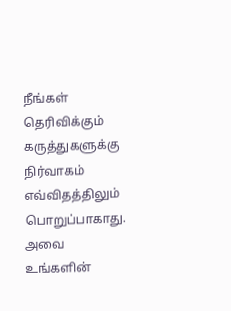நீங்கள் தெரிவிக்கும் கருத்துகளுக்கு நிர்வாகம் எவ்விதத்திலும் பொறுப்பாகாது. அவை உங்களின்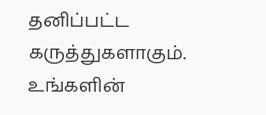தனிப்பட்ட கருத்துகளாகும். உங்களின்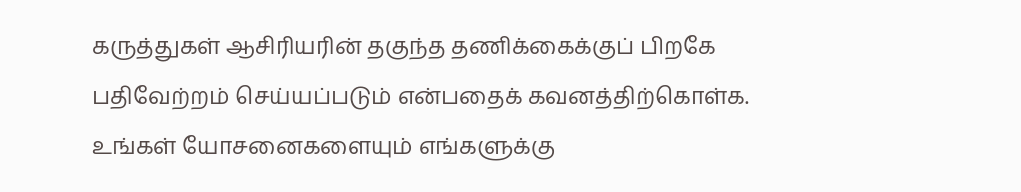கருத்துகள் ஆசிரியரின் தகுந்த தணிக்கைக்குப் பிறகே பதிவேற்றம் செய்யப்படும் என்பதைக் கவனத்திற்கொள்க. உங்கள் யோசனைகளையும் எங்களுக்கு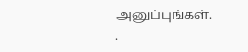அனுப்புங்கள். .